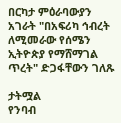በርካታ ምዕራባውያን አገራት "በአፍሪካ ኅብረት ለሚመራው የሰሜን ኢትዮጵያ የማሸማገል ጥረት" ድጋፋቸውን ገለጹ

ታትሟል
የንባብ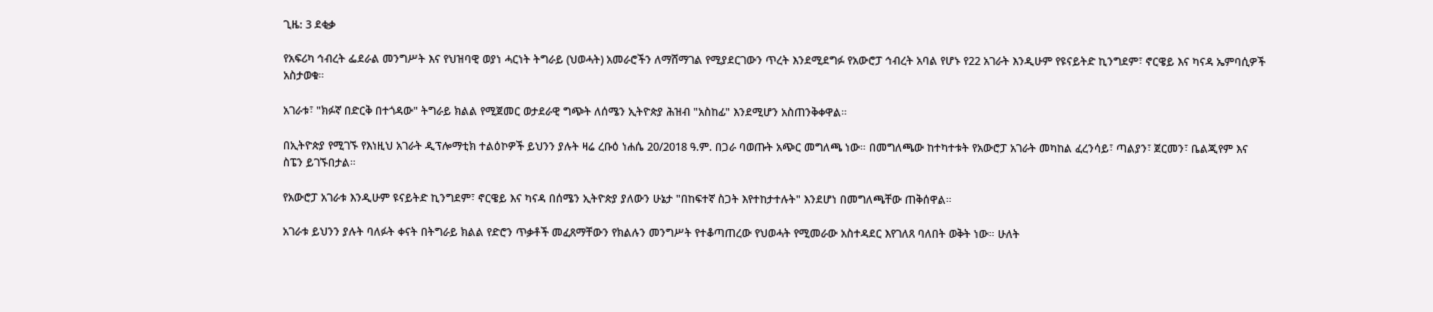ጊዜ: 3 ደቂቃ

የአፍሪካ ኅብረት ፌደራል መንግሥት እና የህዝባዊ ወያነ ሓርነት ትግራይ (ህወሓት) አመራሮችን ለማሸማገል የሚያደርገውን ጥረት እንደሚደግፉ የአውሮፓ ኅብረት አባል የሆኑ የ22 አገራት እንዲሁም የዩናይትድ ኪንግደም፣ ኖርዌይ እና ካናዳ ኤምባሲዎች አስታወቁ።

አገራቱ፣ "ክፉኛ በድርቅ በተጎዳው" ትግራይ ክልል የሚጀመር ወታደራዊ ግጭት ለሰሜን ኢትዮጵያ ሕዝብ "አስከፊ" እንደሚሆን አስጠንቅቀዋል።

በኢትዮጵያ የሚገኙ የእነዚህ አገራት ዲፕሎማቲክ ተልዕኮዎች ይህንን ያሉት ዛሬ ረቡዕ ነሐሴ 20/2018 ዓ.ም. በጋራ ባወጡት አጭር መግለጫ ነው። በመግለጫው ከተካተቱት የአውሮፓ አገራት መካከል ፈረንሳይ፣ ጣልያን፣ ጀርመን፣ ቤልጂየም እና ስፔን ይገኙበታል።

የአውሮፓ አገራቱ እንዲሁም ዩናይትድ ኪንግደም፣ ኖርዌይ እና ካናዳ በሰሜን ኢትዮጵያ ያለውን ሁኔታ "በከፍተኛ ስጋት እየተከታተሉት" እንደሆነ በመግለጫቸው ጠቅሰዋል።

አገራቱ ይህንን ያሉት ባለፉት ቀናት በትግራይ ክልል የድሮን ጥቃቶች መፈጸማቸውን የክልሉን መንግሥት የተቆጣጠረው የህወሓት የሚመራው አስተዳደር እየገለጸ ባለበት ወቅት ነው። ሁለት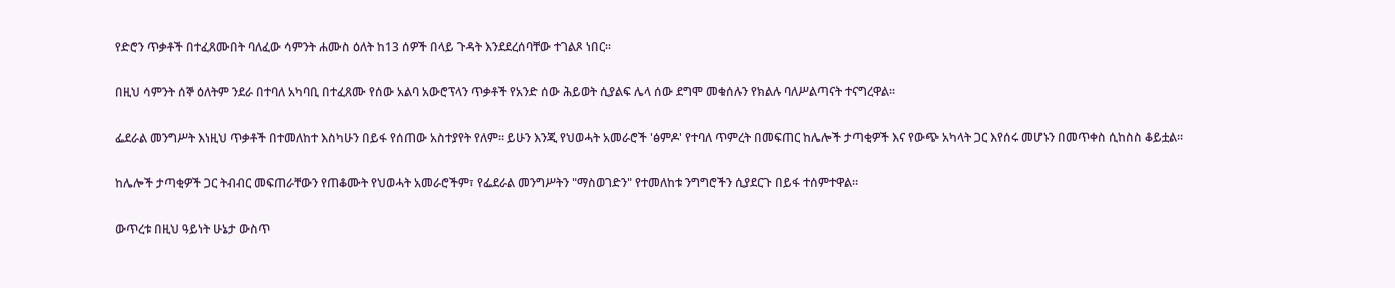የድሮን ጥቃቶች በተፈጸሙበት ባለፈው ሳምንት ሐሙስ ዕለት ከ13 ሰዎች በላይ ጉዳት እንደደረሰባቸው ተገልጾ ነበር።

በዚህ ሳምንት ሰኞ ዕለትም ንደራ በተባለ አካባቢ በተፈጸሙ የሰው አልባ አውሮፕላን ጥቃቶች የአንድ ሰው ሕይወት ሲያልፍ ሌላ ሰው ደግሞ መቁሰሉን የክልሉ ባለሥልጣናት ተናግረዋል።

ፌደራል መንግሥት እነዚህ ጥቃቶች በተመለከተ እስካሁን በይፋ የሰጠው አስተያየት የለም። ይሁን እንጂ የህወሓት አመራሮች 'ፅምዶ' የተባለ ጥምረት በመፍጠር ከሌሎች ታጣቂዎች እና የውጭ አካላት ጋር እየሰሩ መሆኑን በመጥቀስ ሲከስስ ቆይቷል።

ከሌሎች ታጣቂዎች ጋር ትብብር መፍጠራቸውን የጠቆሙት የህወሓት አመራሮችም፣ የፌደራል መንግሥትን "ማስወገድን" የተመለከቱ ንግግሮችን ሲያደርጉ በይፋ ተሰምተዋል።

ውጥረቱ በዚህ ዓይነት ሁኔታ ውስጥ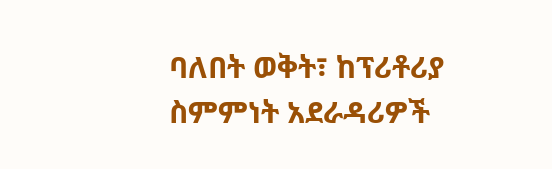ባለበት ወቅት፣ ከፕሪቶሪያ ስምምነት አደራዳሪዎች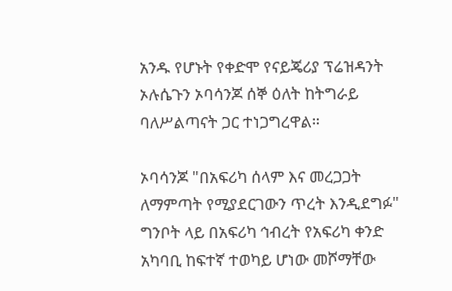አንዱ የሆኑት የቀድሞ የናይጄሪያ ፕሬዝዳንት ኦሉሴጉን ኦባሳንጆ ሰኞ ዕለት ከትግራይ ባለሥልጣናት ጋር ተነጋግረዋል።

ኦባሳንጆ "በአፍሪካ ሰላም እና መረጋጋት ለማምጣት የሚያደርገውን ጥረት እንዲደግፉ" ግንቦት ላይ በአፍሪካ ኅብረት የአፍሪካ ቀንድ አካባቢ ከፍተኛ ተወካይ ሆነው መሾማቸው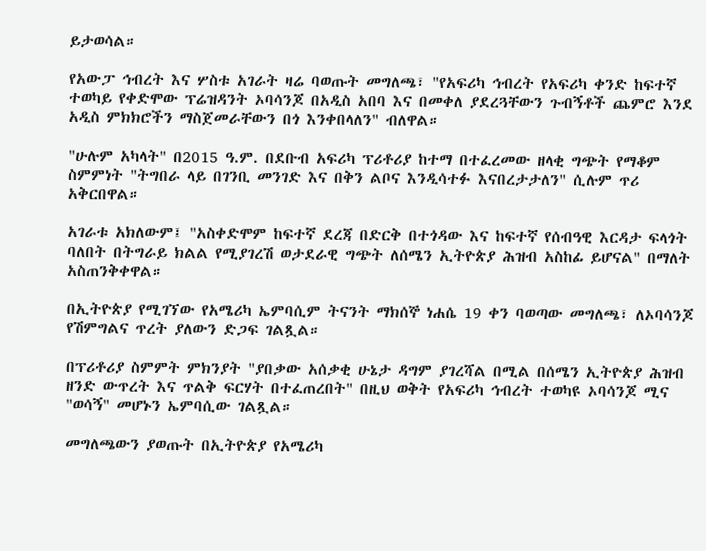ይታወሳል።

የአውፓ ኅብረት እና ሦስቱ አገራት ዛሬ ባወጡት መግለጫ፣ "የአፍሪካ ኅብረት የአፍሪካ ቀንድ ከፍተኛ ተወካይ የቀድሞው ፕሬዝዳንት ኦባሳንጆ በአዲስ አበባ እና በመቀለ ያደረጓቸውን ጉብኝቶች ጨምሮ እንደ አዲስ ምክክሮችን ማስጀመራቸውን በጎ እንቀበላለን" ብለዋል።

"ሁሉም አካላት" በ2015 ዓ.ም. በደቡብ አፍሪካ ፕሪቶሪያ ከተማ በተፈረመው ዘላቂ ግጭት የማቆም ስምምነት "ትግበራ ላይ በገንቢ መንገድ እና በቅን ልቦና እንዲሳተፉ እናበረታታለን" ሲሉም ጥሪ አቅርበዋል።

አገራቱ አክለውም፤ "አስቀድሞም ከፍተኛ ደረጃ በድርቅ በተጎዳው እና ከፍተኛ የሰብዓዊ እርዳታ ፍላጎት ባለበት በትግራይ ክልል የሚያገረሽ ወታደራዊ ግጭት ለሰሜን ኢትዮጵያ ሕዝብ አስከፊ ይሆናል" በማለት አስጠንቅቀዋል።

በኢትዮጵያ የሚገኘው የአሜሪካ ኤምባሲም ትናንት ማክሰኞ ነሐሴ 19 ቀን ባወጣው መግለጫ፣ ለኦባሳንጆ የሽምግልና ጥረት ያለውን ድጋፍ ገልጿል።

በፕሪቶሪያ ስምምት ምክንያት "ያበቃው አሰቃቂ ሁኔታ ዳግም ያገረሻል በሚል በሰሜን ኢትዮጵያ ሕዝብ ዘንድ ውጥረት እና ጥልቅ ፍርሃት በተፈጠረበት" በዚህ ወቅት የአፍሪካ ኅብረት ተወካዩ ኦባሳንጆ ሚና "ወሳኝ" መሆኑን ኤምባሲው ገልጿል።

መግለጫውን ያወጡት በኢትዮጵያ የአሜሪካ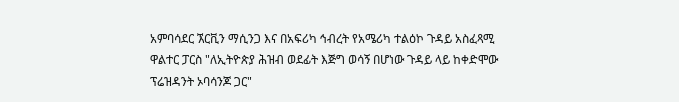አምባሳደር ኧርቪን ማሲንጋ እና በአፍሪካ ኅብረት የአሜሪካ ተልዕኮ ጉዳይ አስፈጻሚ ዋልተር ፓርስ "ለኢትዮጵያ ሕዝብ ወደፊት እጅግ ወሳኝ በሆነው ጉዳይ ላይ ከቀድሞው ፕሬዝዳንት ኦባሳንጆ ጋር"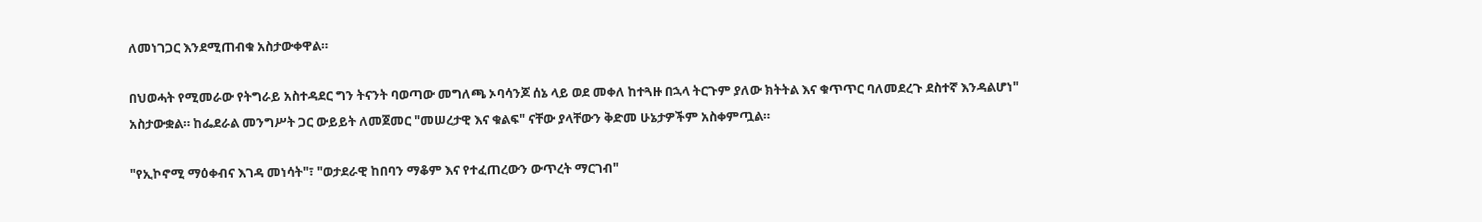ለመነገጋር እንደሚጠብቁ አስታውቀዋል።

በህወሓት የሚመራው የትግራይ አስተዳደር ግን ትናንት ባወጣው መግለጫ ኦባሳንጆ ሰኔ ላይ ወደ መቀለ ከተጓዙ በኋላ ትርጉም ያለው ክትትል እና ቁጥጥር ባለመደረጉ ደስተኛ እንዳልሆነ" አስታውቋል። ከፌደራል መንግሥት ጋር ውይይት ለመጀመር "መሠረታዊ እና ቁልፍ" ናቸው ያላቸውን ቅድመ ሁኔታዎችም አስቀምጧል።

"የኢኮኖሚ ማዕቀብና እገዳ መነሳት"፣ "ወታደራዊ ከበባን ማቆም እና የተፈጠረውን ውጥረት ማርገብ"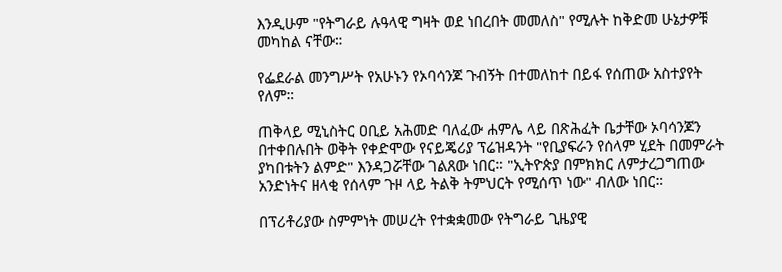እንዲሁም "የትግራይ ሉዓላዊ ግዛት ወደ ነበረበት መመለስ" የሚሉት ከቅድመ ሁኔታዎቹ መካከል ናቸው።

የፌደራል መንግሥት የአሁኑን የኦባሳንጆ ጉብኝት በተመለከተ በይፋ የሰጠው አስተያየት የለም።

ጠቅላይ ሚኒስትር ዐቢይ አሕመድ ባለፈው ሐምሌ ላይ በጽሕፈት ቤታቸው ኦባሳንጆን በተቀበሉበት ወቅት የቀድሞው የናይጄሪያ ፕሬዝዳንት "የቢያፍራን የሰላም ሂደት በመምራት ያካበቱትን ልምድ" እንዳጋሯቸው ገልጸው ነበር። "ኢትዮጵያ በምክክር ለምታረጋግጠው አንድነትና ዘላቂ የሰላም ጉዞ ላይ ትልቅ ትምህርት የሚሰጥ ነው" ብለው ነበር።

በፕሪቶሪያው ስምምነት መሠረት የተቋቋመው የትግራይ ጊዜያዊ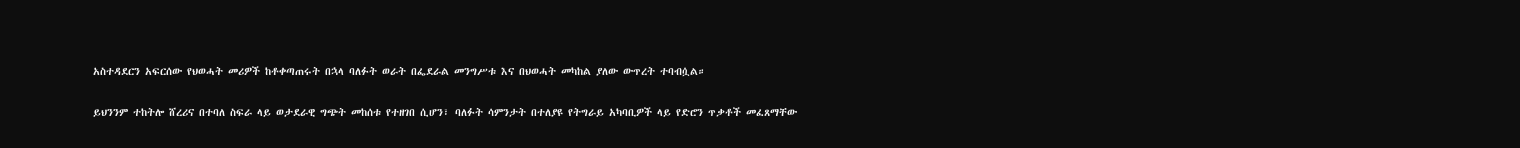አስተዳደርን አፍርሰው የህወሓት መሪዎች ከቶቀጣጠሩት በኋላ ባለፉት ወራት በፌደራል መንግሥቱ እና በህወሓት መካከል ያለው ውጥረት ተባብሷል።

ይህንንም ተከትሎ ሸረሪና በተባለ ስፍራ ላይ ወታደራዊ ግጭት መከሰቱ የተዘገበ ሲሆን፣ ባለፉት ሳምንታት በተለያዩ የትግራይ አካባቢዎች ላይ የድሮን ጥቃቶች መፈጸማቸው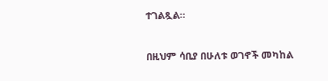ተገልጿል።

በዚህም ሳቢያ በሁለቱ ወገኖች መካከል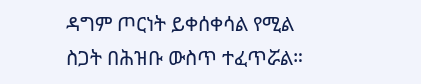ዳግም ጦርነት ይቀሰቀሳል የሚል ስጋት በሕዝቡ ውስጥ ተፈጥሯል።